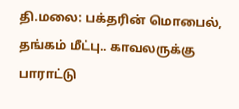தி.மலை: பக்தரின் மொபைல், தங்கம் மீட்பு.. காவலருக்கு பாராட்டு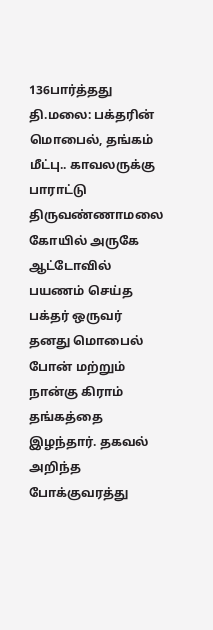136பார்த்தது
தி.மலை: பக்தரின் மொபைல், தங்கம் மீட்பு.. காவலருக்கு பாராட்டு
திருவண்ணாமலை கோயில் அருகே ஆட்டோவில் பயணம் செய்த பக்தர் ஒருவர் தனது மொபைல் போன் மற்றும் நான்கு கிராம் தங்கத்தை இழந்தார். தகவல் அறிந்த போக்குவரத்து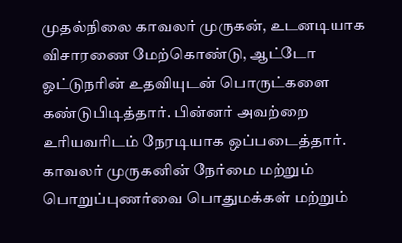முதல்நிலை காவலர் முருகன், உடனடியாக விசாரணை மேற்கொண்டு, ஆட்டோ ஓட்டுநரின் உதவியுடன் பொருட்களை கண்டுபிடித்தார். பின்னர் அவற்றை உரியவரிடம் நேரடியாக ஒப்படைத்தார். காவலர் முருகனின் நேர்மை மற்றும் பொறுப்புணர்வை பொதுமக்கள் மற்றும்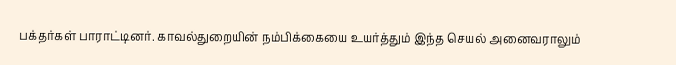பக்தர்கள் பாராட்டினர். காவல்துறையின் நம்பிக்கையை உயர்த்தும் இந்த செயல் அனைவராலும்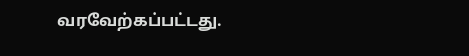வரவேற்கப்பட்டது.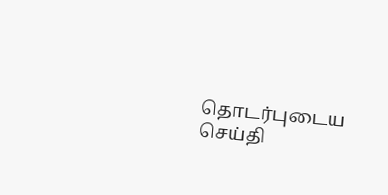தொடர்புடைய செய்தி